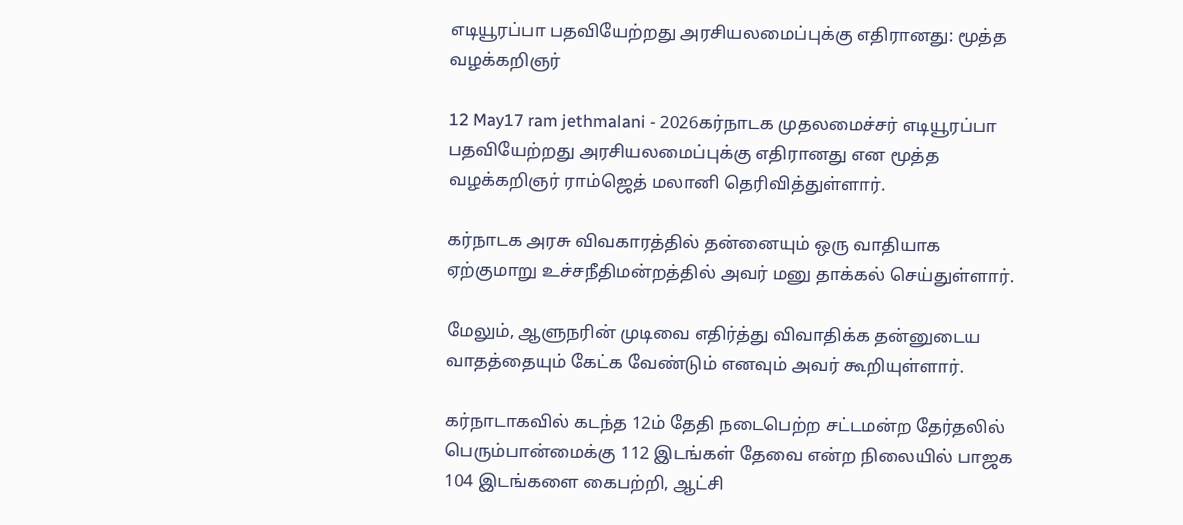எடியூரப்பா பதவியேற்றது அரசியலமைப்புக்கு எதிரானது: மூத்த வழக்கறிஞர்

12 May17 ram jethmalani - 2026கர்நாடக முதலமைச்சர் எடியூரப்பா பதவியேற்றது அரசியலமைப்புக்கு எதிரானது என மூத்த வழக்கறிஞர் ராம்ஜெத் மலானி தெரிவித்துள்ளார்.

கர்நாடக அரசு விவகாரத்தில் தன்னையும் ஒரு வாதியாக ஏற்குமாறு உச்சநீதிமன்றத்தில் அவர் மனு தாக்கல் செய்துள்ளார்.

மேலும், ஆளுநரின் முடிவை எதிர்த்து விவாதிக்க தன்னுடைய வாதத்தையும் கேட்க வேண்டும் எனவும் அவர் கூறியுள்ளார்.

கர்நாடாகவில் கடந்த 12ம் தேதி நடைபெற்ற சட்டமன்ற தேர்தலில் பெரும்பான்மைக்கு 112 இடங்கள் தேவை என்ற நிலையில் பாஜக 104 இடங்களை கைபற்றி, ஆட்சி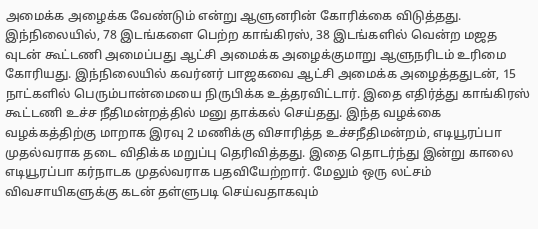அமைக்க அழைக்க வேண்டும் என்று ஆளுனரின் கோரிக்கை விடுத்தது. இந்நிலையில், 78 இடங்களை பெற்ற காங்கிரஸ், 38 இடங்களில் வென்ற மஜத வுடன் கூட்டணி அமைப்பது ஆட்சி அமைக்க அழைக்குமாறு ஆளுநரிடம் உரிமை கோரியது. இந்நிலையில் கவர்னர் பாஜகவை ஆட்சி அமைக்க அழைத்ததுடன், 15 நாட்களில் பெரும்பான்மையை நிருபிக்க உத்தரவிட்டார். இதை எதிர்த்து காங்கிரஸ் கூட்டணி உச்ச நீதிமன்றத்தில் மனு தாக்கல் செய்தது. இந்த வழக்கை வழக்கத்திற்கு மாறாக இரவு 2 மணிக்கு விசாரித்த உச்சநீதிமன்றம், எடியூரப்பா முதல்வராக தடை விதிக்க மறுப்பு தெரிவித்தது. இதை தொடர்ந்து இன்று காலை எடியூரப்பா கர்நாடக முதல்வராக பதவியேற்றார். மேலும் ஒரு லட்சம் விவசாயிகளுக்கு கடன் தள்ளுபடி செய்வதாகவும்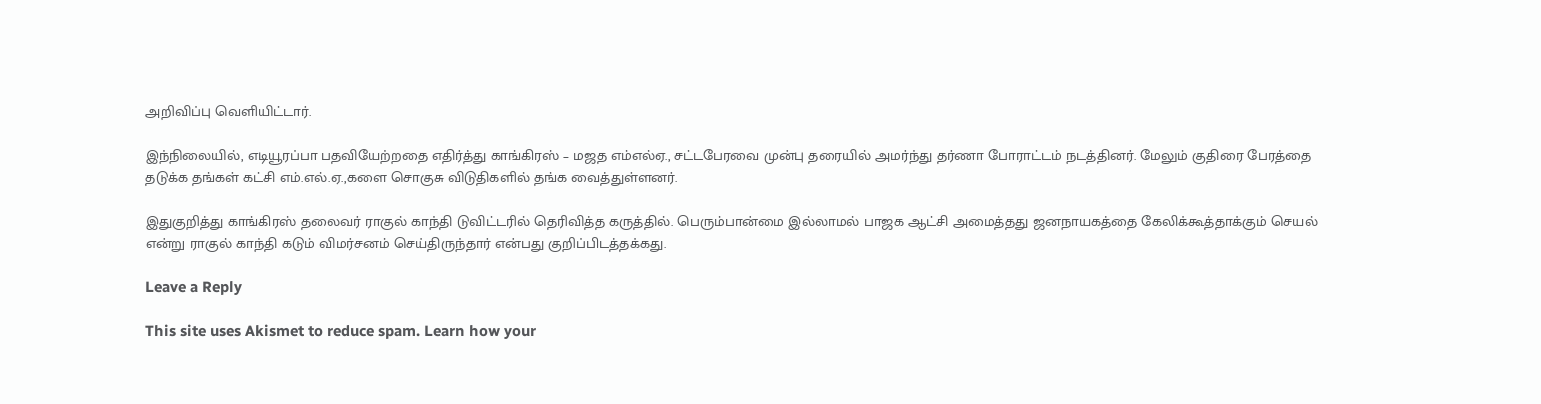அறிவிப்பு வெளியிட்டார்.

இந்நிலையில், எடியூரப்பா பதவியேற்றதை எதிர்த்து காங்கிரஸ் – மஜத எம்எல்ஏ., சட்டபேரவை முன்பு தரையில் அமர்ந்து தர்ணா போராட்டம் நடத்தினர். மேலும் குதிரை பேரத்தை தடுக்க தங்கள் கட்சி எம்.எல்.ஏ.,களை சொகுசு விடுதிகளில் தங்க வைத்துள்ளனர்.

இதுகுறித்து காங்கிரஸ் தலைவர் ராகுல் காந்தி டுவிட்டரில் தெரிவித்த கருத்தில். பெரும்பான்மை இல்லாமல் பாஜக ஆட்சி அமைத்தது ஜனநாயகத்தை கேலிக்கூத்தாக்கும் செயல் என்று ராகுல் காந்தி கடும் விமர்சனம் செய்திருந்தார் என்பது குறிப்பிடத்தக்கது.

Leave a Reply

This site uses Akismet to reduce spam. Learn how your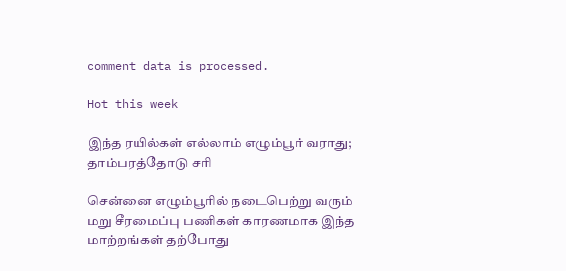comment data is processed.

Hot this week

இந்த ரயில்கள் எல்லாம் எழும்பூர் வராது; தாம்பரத்தோடு சரி

சென்னை எழும்பூரில் நடைபெற்று வரும் மறு சீரமைப்பு பணிகள் காரணமாக இந்த மாற்றங்கள் தற்போது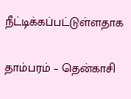நீட்டிக்கப்பட்டுள்ளதாக‌

தாம்பரம் – தென்காசி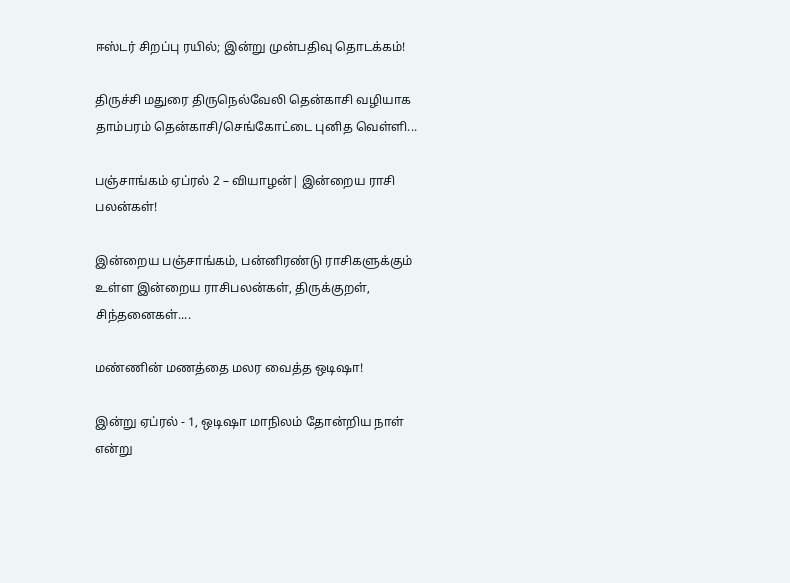ஈஸ்டர் சிறப்பு ரயில்; இன்று முன்பதிவு தொடக்கம்!

திருச்சி மதுரை திருநெல்வேலி தென்காசி வழியாக தாம்பரம் தென்காசி/செங்கோட்டை புனித வெள்ளி...

பஞ்சாங்கம் ஏப்ரல் 2 – வியாழன்| இன்றைய ராசி பலன்கள்!

இன்றைய பஞ்சாங்கம், பன்னிரண்டு ராசிகளுக்கும் உள்ள இன்றைய ராசிபலன்கள், திருக்குறள், சிந்தனைகள்....

மண்ணின் மணத்தை மலர வைத்த ஒடிஷா!

இன்று ஏப்ரல் - 1, ஒடிஷா மாநிலம் தோன்றிய நாள் என்று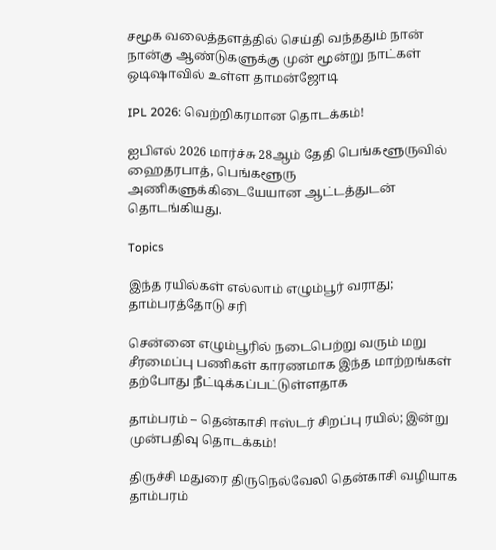சமூக வலைத்தளத்தில் செய்தி வந்ததும் நான் நான்கு ஆண்டுகளுக்கு முன் மூன்று நாட்கள் ஒடிஷாவில் உள்ள தாமன்ஜோடி

IPL 2026: வெற்றிகரமான தொடக்கம்!

ஐபிஎல் 2026 மார்ச்சு 28ஆம் தேதி பெங்களூருவில் ஹைதரபாத், பெங்களூரு அணிகளுக்கிடையேயான ஆட்டத்துடன் தொடங்கியது.

Topics

இந்த ரயில்கள் எல்லாம் எழும்பூர் வராது; தாம்பரத்தோடு சரி

சென்னை எழும்பூரில் நடைபெற்று வரும் மறு சீரமைப்பு பணிகள் காரணமாக இந்த மாற்றங்கள் தற்போது நீட்டிக்கப்பட்டுள்ளதாக‌

தாம்பரம் – தென்காசி ஈஸ்டர் சிறப்பு ரயில்; இன்று முன்பதிவு தொடக்கம்!

திருச்சி மதுரை திருநெல்வேலி தென்காசி வழியாக தாம்பரம்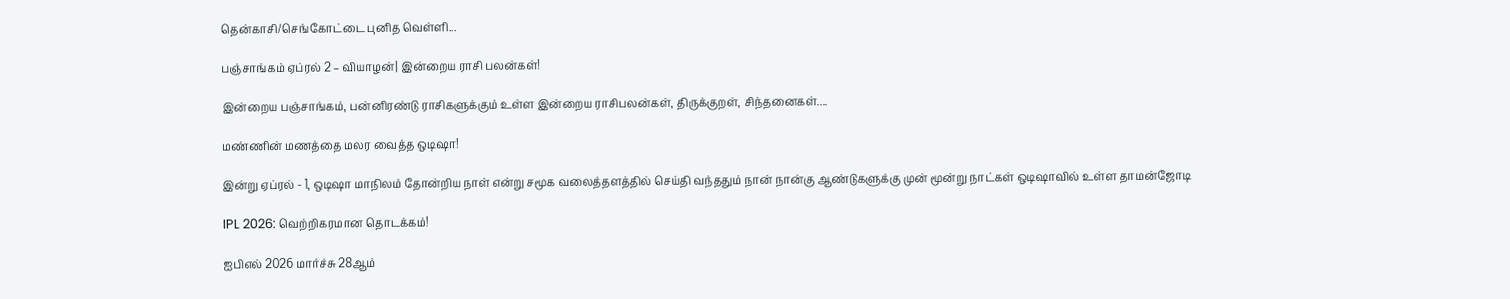தென்காசி/செங்கோட்டை புனித வெள்ளி...

பஞ்சாங்கம் ஏப்ரல் 2 – வியாழன்| இன்றைய ராசி பலன்கள்!

இன்றைய பஞ்சாங்கம், பன்னிரண்டு ராசிகளுக்கும் உள்ள இன்றைய ராசிபலன்கள், திருக்குறள், சிந்தனைகள்....

மண்ணின் மணத்தை மலர வைத்த ஒடிஷா!

இன்று ஏப்ரல் - 1, ஒடிஷா மாநிலம் தோன்றிய நாள் என்று சமூக வலைத்தளத்தில் செய்தி வந்ததும் நான் நான்கு ஆண்டுகளுக்கு முன் மூன்று நாட்கள் ஒடிஷாவில் உள்ள தாமன்ஜோடி

IPL 2026: வெற்றிகரமான தொடக்கம்!

ஐபிஎல் 2026 மார்ச்சு 28ஆம்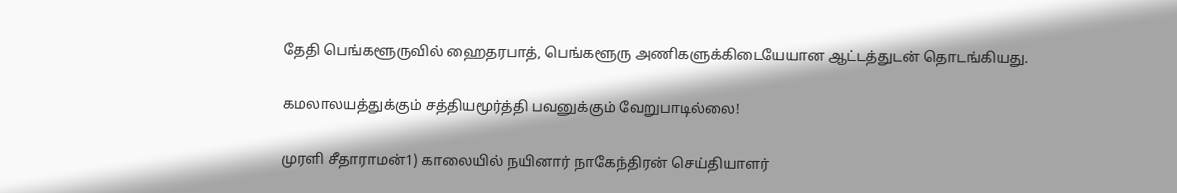தேதி பெங்களூருவில் ஹைதரபாத், பெங்களூரு அணிகளுக்கிடையேயான ஆட்டத்துடன் தொடங்கியது.

கமலாலயத்துக்கும் சத்தியமூர்த்தி பவனுக்கும் வேறுபாடில்லை!

முரளி சீதாராமன்1) காலையில் நயினார் நாகேந்திரன் செய்தியாளர்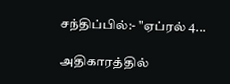சந்திப்பில்:- "ஏப்ரல் 4...

அதிகாரத்தில்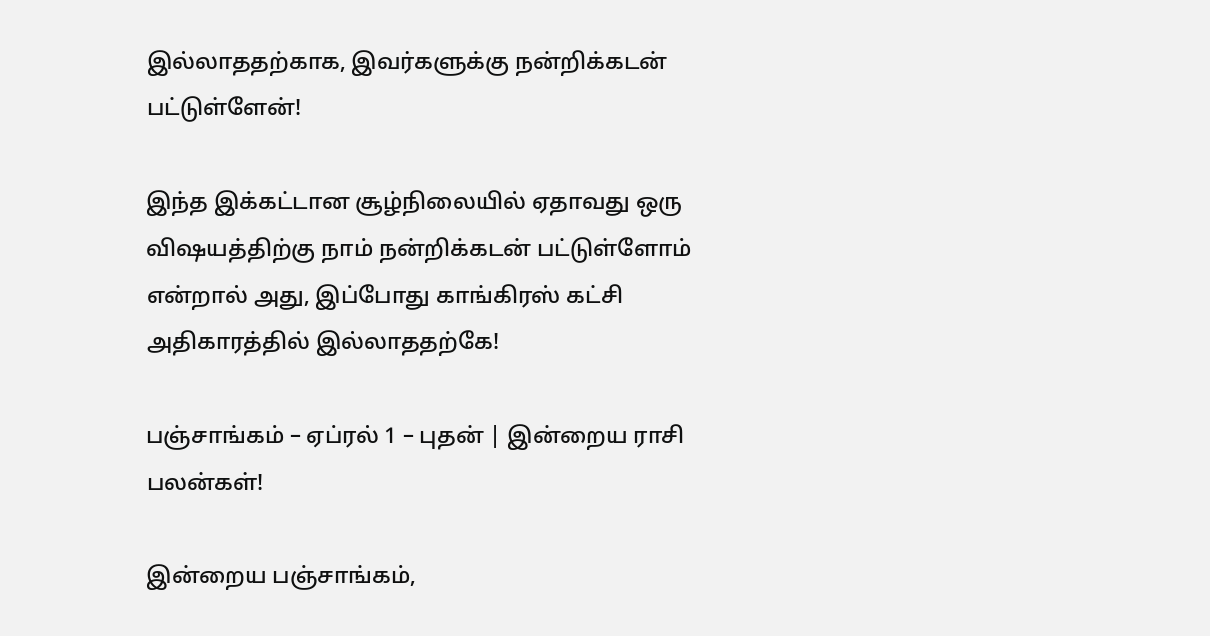இல்லாததற்காக, இவர்களுக்கு நன்றிக்கடன் பட்டுள்ளேன்!

இந்த இக்கட்டான சூழ்நிலையில் ஏதாவது ஒரு விஷயத்திற்கு நாம் நன்றிக்கடன் பட்டுள்ளோம் என்றால் அது, இப்போது காங்கிரஸ் கட்சி அதிகாரத்தில் இல்லாததற்கே!

பஞ்சாங்கம் – ஏப்ரல் 1 – புதன் | இன்றைய ராசி பலன்கள்!

இன்றைய பஞ்சாங்கம்,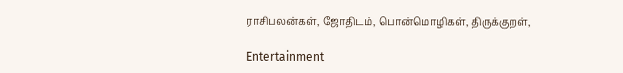ராசிபலன்கள், ஜோதிடம், பொன்மொழிகள், திருக்குறள்,

Entertainment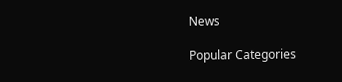News

Popular Categories